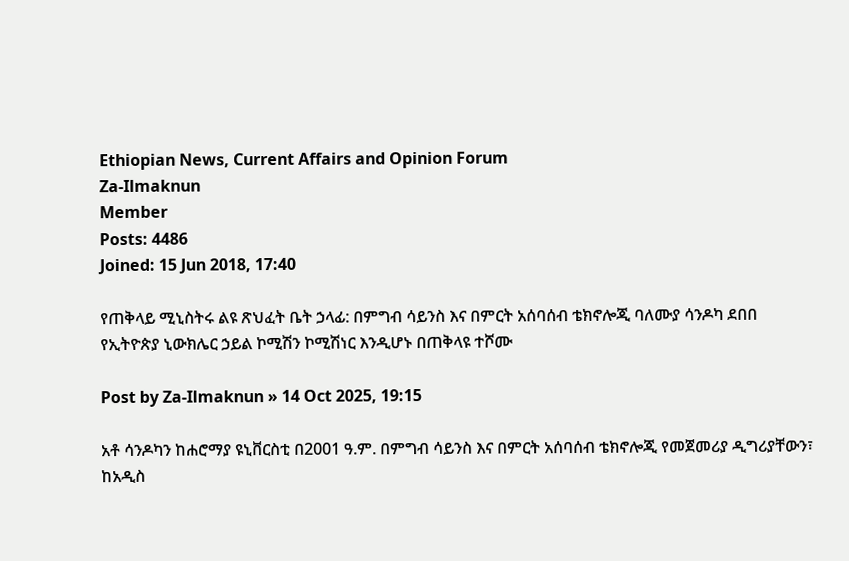Ethiopian News, Current Affairs and Opinion Forum
Za-Ilmaknun
Member
Posts: 4486
Joined: 15 Jun 2018, 17:40

የጠቅላይ ሚኒስትሩ ልዩ ጽህፈት ቤት ኃላፊ: በምግብ ሳይንስ እና በምርት አሰባሰብ ቴክኖሎጂ ባለሙያ ሳንዶካ ደበበ የኢትዮጵያ ኒውክሌር ኃይል ኮሚሽን ኮሚሽነር እንዲሆኑ በጠቅላዩ ተሾሙ

Post by Za-Ilmaknun » 14 Oct 2025, 19:15

አቶ ሳንዶካን ከሐሮማያ ዩኒቨርስቲ በ2001 ዓ.ም. በምግብ ሳይንስ እና በምርት አሰባሰብ ቴክኖሎጂ የመጀመሪያ ዲግሪያቸውን፣ ከአዲስ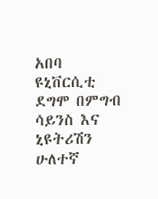አበባ ዩኒቨርሲቲ ደግሞ በምግብ ሳይንስ እና ኒዩትሪሽን ሁለተኛ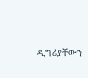ዲግሪያቸውን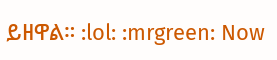ይዘዋል። :lol: :mrgreen: Now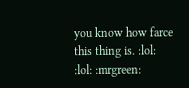you know how farce this thing is. :lol: :lol: :mrgreen: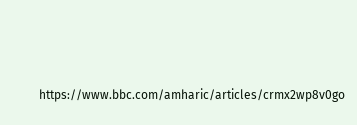https://www.bbc.com/amharic/articles/crmx2wp8v0go